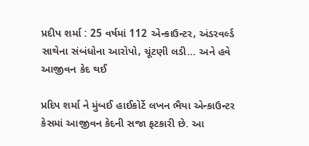પ્રદીપ શર્મા : 25 વર્ષમાં 112 એન્કાઉન્ટર, અંડરવર્લ્ડ સાથેના સંબંધોના આરોપો, ચૂંટણી લડી… અને હવે આજીવન કેદ થઈ

પ્રદિપ શર્મા ને મુંબઈ હાઈકોર્ટે લખન ભૈયા એન્કાઉન્ટર કેસમાં આજીવન કેદની સજા ફટકારી છે. આ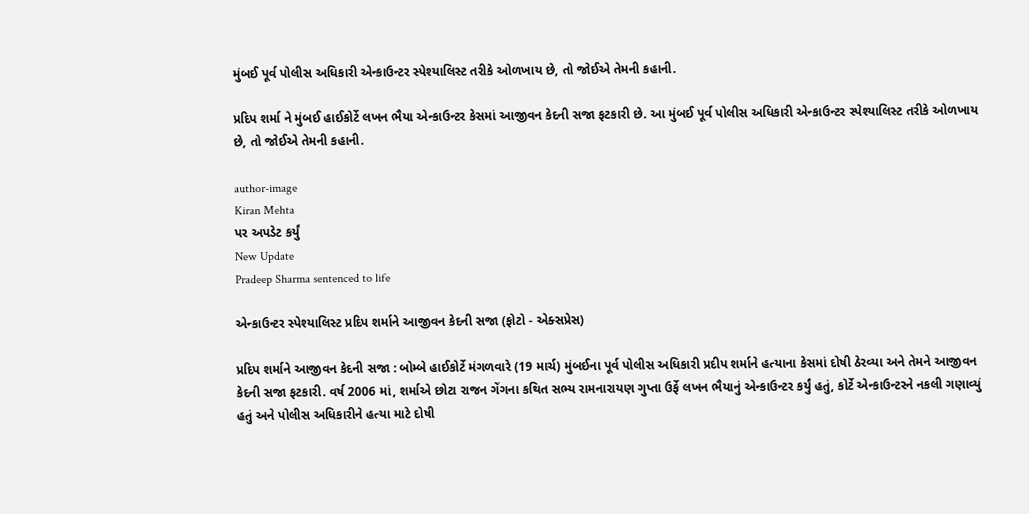મુંબઈ પૂર્વ પોલીસ અધિકારી એન્કાઉન્ટર સ્પેશ્યાલિસ્ટ તરીકે ઓળખાય છે, તો જોઈએ તેમની કહાની.

પ્રદિપ શર્મા ને મુંબઈ હાઈકોર્ટે લખન ભૈયા એન્કાઉન્ટર કેસમાં આજીવન કેદની સજા ફટકારી છે. આ મુંબઈ પૂર્વ પોલીસ અધિકારી એન્કાઉન્ટર સ્પેશ્યાલિસ્ટ તરીકે ઓળખાય છે, તો જોઈએ તેમની કહાની.

author-image
Kiran Mehta
પર અપડેટ કર્યું
New Update
Pradeep Sharma sentenced to life

એન્કાઉન્ટર સ્પેશ્યાલિસ્ટ પ્રદિપ શર્માને આજીવન કેદની સજા (ફોટો - એક્સપ્રેસ)

પ્રદિપ શર્માને આજીવન કેદની સજા : બોમ્બે હાઈકોર્ટે મંગળવારે (19 માર્ચ) મુંબઈના પૂર્વ પોલીસ અધિકારી પ્રદીપ શર્માને હત્યાના કેસમાં દોષી ઠેરવ્યા અને તેમને આજીવન કેદની સજા ફટકારી. વર્ષ 2006 માં, શર્માએ છોટા રાજન ગેંગના કથિત સભ્ય રામનારાયણ ગુપ્તા ઉર્ફે લખન ભૈયાનું એન્કાઉન્ટર કર્યું હતું, કોર્ટે એન્કાઉન્ટરને નકલી ગણાવ્યું હતું અને પોલીસ અધિકારીને હત્યા માટે દોષી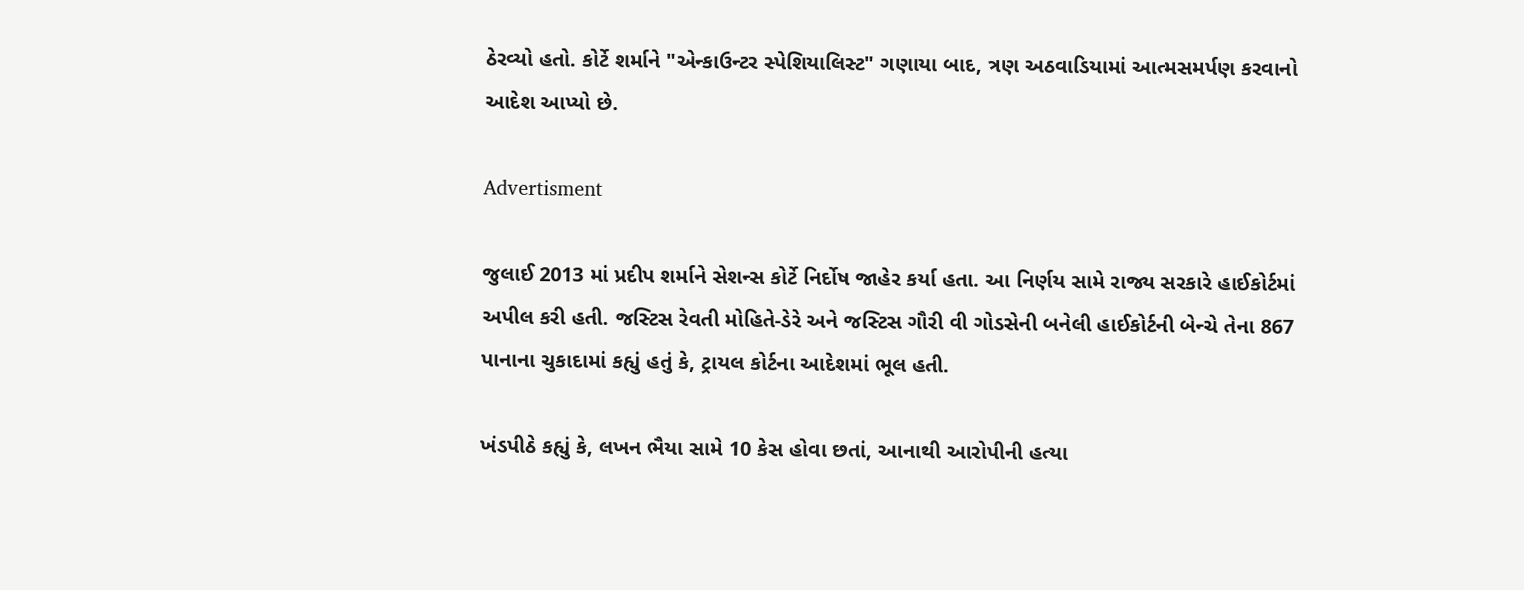ઠેરવ્યો હતો. કોર્ટે શર્માને "એન્કાઉન્ટર સ્પેશિયાલિસ્ટ" ગણાયા બાદ, ત્રણ અઠવાડિયામાં આત્મસમર્પણ કરવાનો આદેશ આપ્યો છે.

Advertisment

જુલાઈ 2013 માં પ્રદીપ શર્માને સેશન્સ કોર્ટે નિર્દોષ જાહેર કર્યા હતા. આ નિર્ણય સામે રાજ્ય સરકારે હાઈકોર્ટમાં અપીલ કરી હતી. જસ્ટિસ રેવતી મોહિતે-ડેરે અને જસ્ટિસ ગૌરી વી ગોડસેની બનેલી હાઈકોર્ટની બેન્ચે તેના 867 પાનાના ચુકાદામાં કહ્યું હતું કે, ટ્રાયલ કોર્ટના આદેશમાં ભૂલ હતી.

ખંડપીઠે કહ્યું કે, લખન ભૈયા સામે 10 કેસ હોવા છતાં, આનાથી આરોપીની હત્યા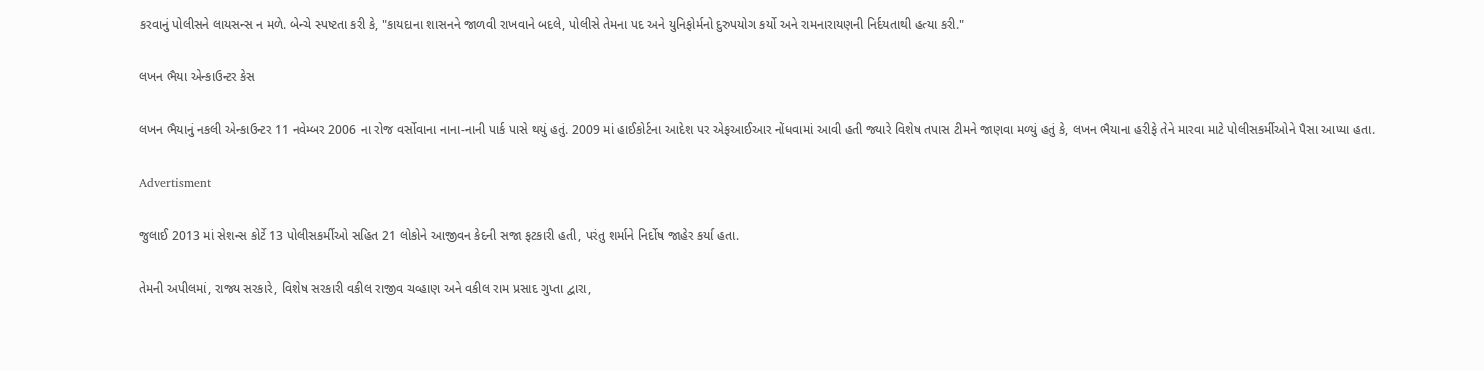કરવાનું પોલીસને લાયસન્સ ન મળે. બેન્ચે સ્પષ્ટતા કરી કે, "કાયદાના શાસનને જાળવી રાખવાને બદલે, પોલીસે તેમના પદ અને યુનિફોર્મનો દુરુપયોગ કર્યો અને રામનારાયણની નિર્દયતાથી હત્યા કરી."

લખન ભૈયા એન્કાઉન્ટર કેસ

લખન ભૈયાનું નકલી એન્કાઉન્ટર 11 નવેમ્બર 2006 ના રોજ વર્સોવાના નાના-નાની પાર્ક પાસે થયું હતું. 2009 માં હાઈકોર્ટના આદેશ પર એફઆઈઆર નોંધવામાં આવી હતી જ્યારે વિશેષ તપાસ ટીમને જાણવા મળ્યું હતું કે, લખન ભૈયાના હરીફે તેને મારવા માટે પોલીસકર્મીઓને પૈસા આપ્યા હતા.

Advertisment

જુલાઈ 2013 માં સેશન્સ કોર્ટે 13 પોલીસકર્મીઓ સહિત 21 લોકોને આજીવન કેદની સજા ફટકારી હતી, પરંતુ શર્માને નિર્દોષ જાહેર કર્યા હતા.

તેમની અપીલમાં, રાજ્ય સરકારે, વિશેષ સરકારી વકીલ રાજીવ ચવ્હાણ અને વકીલ રામ પ્રસાદ ગુપ્તા દ્વારા,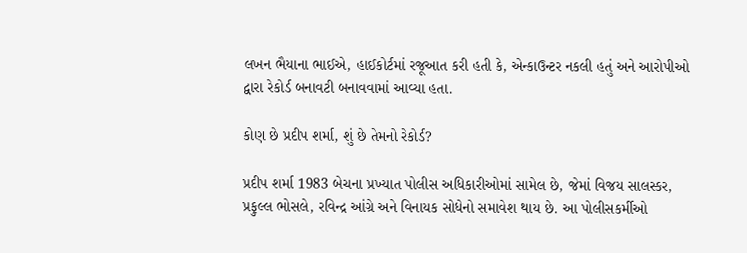લખન ભૈયાના ભાઈએ, હાઈકોર્ટમાં રજૂઆત કરી હતી કે, એન્કાઉન્ટર નકલી હતું અને આરોપીઓ દ્વારા રેકોર્ડ બનાવટી બનાવવામાં આવ્યા હતા.

કોણ છે પ્રદીપ શર્મા, શું છે તેમનો રેકોર્ડ?

પ્રદીપ શર્મા 1983 બેચના પ્રખ્યાત પોલીસ અધિકારીઓમાં સામેલ છે, જેમાં વિજય સાલસ્કર, પ્રફુલ્લ ભોસલે, રવિન્દ્ર આંગ્રે અને વિનાયક સોધેનો સમાવેશ થાય છે. આ પોલીસકર્મીઓ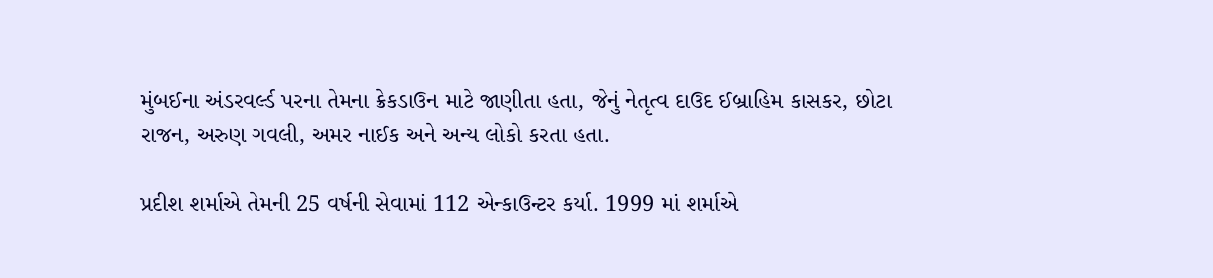મુંબઈના અંડરવર્લ્ડ પરના તેમના ક્રેકડાઉન માટે જાણીતા હતા, જેનું નેતૃત્વ દાઉદ ઈબ્રાહિમ કાસકર, છોટા રાજન, અરુણ ગવલી, અમર નાઈક અને અન્ય લોકો કરતા હતા.

પ્રદીશ શર્માએ તેમની 25 વર્ષની સેવામાં 112 એન્કાઉન્ટર કર્યા. 1999 માં શર્માએ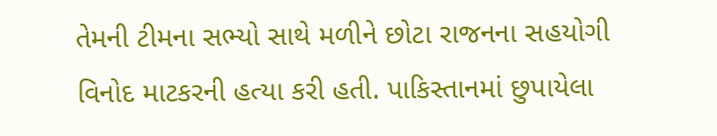તેમની ટીમના સભ્યો સાથે મળીને છોટા રાજનના સહયોગી વિનોદ માટકરની હત્યા કરી હતી. પાકિસ્તાનમાં છુપાયેલા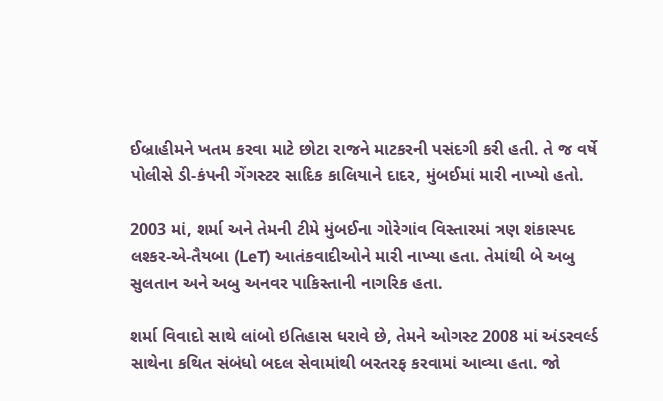ઈબ્રાહીમને ખતમ કરવા માટે છોટા રાજને માટકરની પસંદગી કરી હતી. તે જ વર્ષે પોલીસે ડી-કંપની ગેંગસ્ટર સાદિક કાલિયાને દાદર, મુંબઈમાં મારી નાખ્યો હતો.

2003 માં, શર્મા અને તેમની ટીમે મુંબઈના ગોરેગાંવ વિસ્તારમાં ત્રણ શંકાસ્પદ લશ્કર-એ-તૈયબા (LeT) આતંકવાદીઓને મારી નાખ્યા હતા. તેમાંથી બે અબુ સુલતાન અને અબુ અનવર પાકિસ્તાની નાગરિક હતા.

શર્મા વિવાદો સાથે લાંબો ઇતિહાસ ધરાવે છે, તેમને ઓગસ્ટ 2008 માં અંડરવર્લ્ડ સાથેના કથિત સંબંધો બદલ સેવામાંથી બરતરફ કરવામાં આવ્યા હતા. જો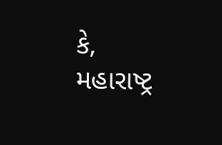કે, મહારાષ્ટ્ર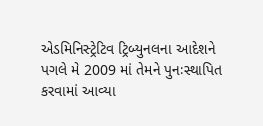એડમિનિસ્ટ્રેટિવ ટ્રિબ્યુનલના આદેશને પગલે મે 2009 માં તેમને પુનઃસ્થાપિત કરવામાં આવ્યા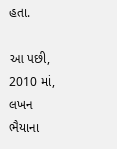હતા.

આ પછી, 2010 માં, લખન ભૈયાના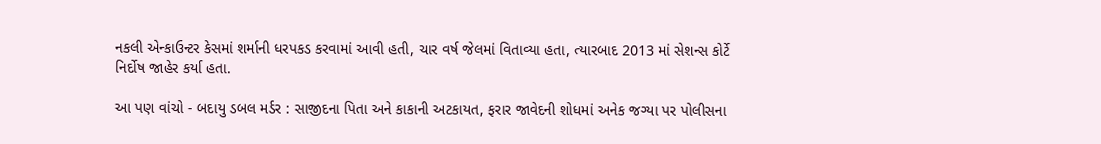નકલી એન્કાઉન્ટર કેસમાં શર્માની ધરપકડ કરવામાં આવી હતી, ચાર વર્ષ જેલમાં વિતાવ્યા હતા, ત્યારબાદ 2013 માં સેશન્સ કોર્ટે નિર્દોષ જાહેર કર્યા હતા.

આ પણ વાંચો - બદાયુ ડબલ મર્ડર : સાજીદના પિતા અને કાકાની અટકાયત, ફરાર જાવેદની શોધમાં અનેક જગ્યા પર પોલીસના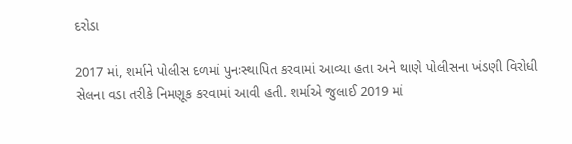દરોડા

2017 માં, શર્માને પોલીસ દળમાં પુનઃસ્થાપિત કરવામાં આવ્યા હતા અને થાણે પોલીસના ખંડણી વિરોધી સેલના વડા તરીકે નિમણૂક કરવામાં આવી હતી. શર્માએ જુલાઈ 2019 માં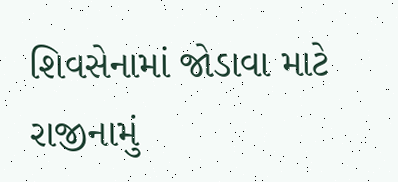શિવસેનામાં જોડાવા માટે રાજીનામું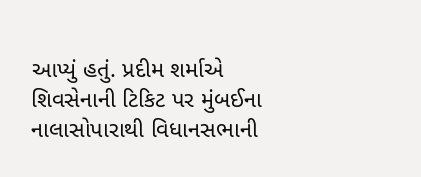આપ્યું હતું. પ્રદીમ શર્માએ શિવસેનાની ટિકિટ પર મુંબઈના નાલાસોપારાથી વિધાનસભાની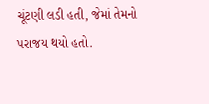ચૂંટણી લડી હતી, જેમાં તેમનો પરાજય થયો હતો.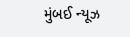મુંબઈ ન્યૂઝ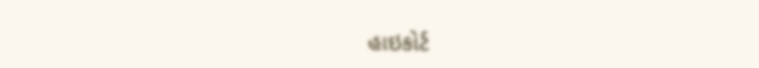હાઇકોર્ટ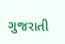ગુજરાતી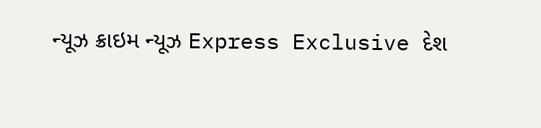ન્યૂઝ ક્રાઇમ ન્યૂઝ Express Exclusive દેશ